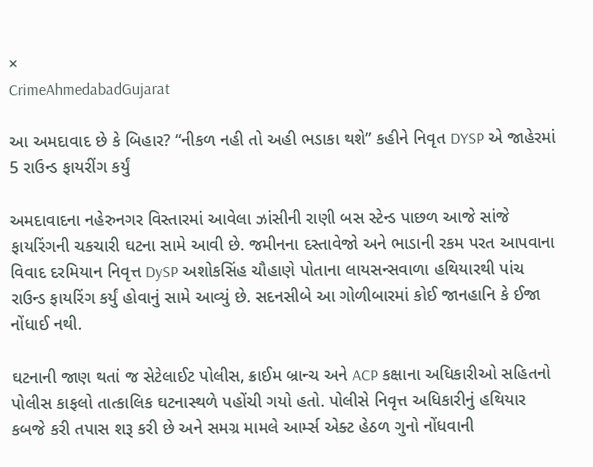×
CrimeAhmedabadGujarat

આ અમદાવાદ છે કે બિહાર? “નીકળ નહી તો અહી ભડાકા થશે” કહીને નિવૃત DYSP એ જાહેરમાં 5 રાઉન્ડ ફાયરીંગ કર્યું

અમદાવાદના નહેરુનગર વિસ્તારમાં આવેલા ઝાંસીની રાણી બસ સ્ટેન્ડ પાછળ આજે સાંજે ફાયરિંગની ચકચારી ઘટના સામે આવી છે. જમીનના દસ્તાવેજો અને ભાડાની રકમ પરત આપવાના વિવાદ દરમિયાન નિવૃત્ત DySP અશોકસિંહ ચૌહાણે પોતાના લાયસન્સવાળા હથિયારથી પાંચ રાઉન્ડ ફાયરિંગ કર્યું હોવાનું સામે આવ્યું છે. સદનસીબે આ ગોળીબારમાં કોઈ જાનહાનિ કે ઈજા નોંધાઈ નથી.

ઘટનાની જાણ થતાં જ સેટેલાઈટ પોલીસ, ક્રાઈમ બ્રાન્ચ અને ACP કક્ષાના અધિકારીઓ સહિતનો પોલીસ કાફલો તાત્કાલિક ઘટનાસ્થળે પહોંચી ગયો હતો. પોલીસે નિવૃત્ત અધિકારીનું હથિયાર કબજે કરી તપાસ શરૂ કરી છે અને સમગ્ર મામલે આર્મ્સ એક્ટ હેઠળ ગુનો નોંધવાની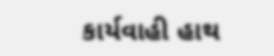કાર્યવાહી હાથ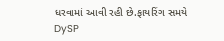ધરવામાં આવી રહી છે.ફાયરિંગ સમયે DySP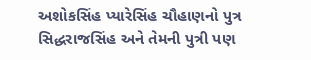અશોકસિંહ પ્યારેસિંહ ચૌહાણનો પુત્ર સિદ્ધરાજસિંહ અને તેમની પુત્રી પણ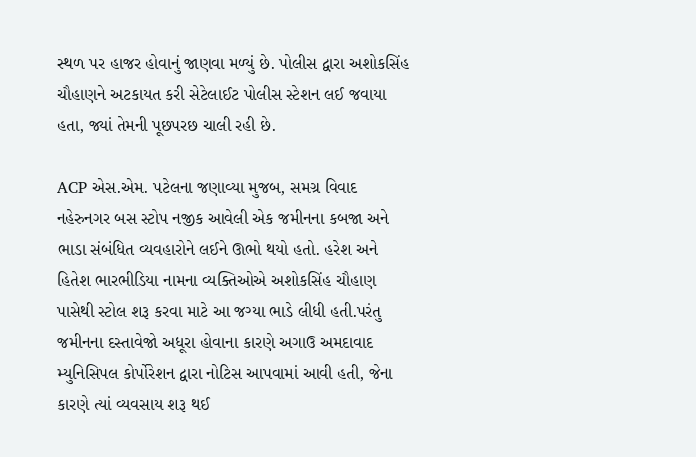સ્થળ પર હાજર હોવાનું જાણવા મળ્યું છે. પોલીસ દ્વારા અશોકસિંહ ચૌહાણને અટકાયત કરી સેટેલાઈટ પોલીસ સ્ટેશન લઈ જવાયા હતા, જ્યાં તેમની પૂછપરછ ચાલી રહી છે.

ACP એસ.એમ. પટેલના જણાવ્યા મુજબ, સમગ્ર વિવાદ નહેરુનગર બસ સ્ટોપ નજીક આવેલી એક જમીનના કબજા અને ભાડા સંબંધિત વ્યવહારોને લઈને ઊભો થયો હતો. હરેશ અને હિતેશ ભારભીડિયા નામના વ્યક્તિઓએ અશોકસિંહ ચૌહાણ પાસેથી સ્ટોલ શરૂ કરવા માટે આ જગ્યા ભાડે લીધી હતી.પરંતુ જમીનના દસ્તાવેજો અધૂરા હોવાના કારણે અગાઉ અમદાવાદ મ્યુનિસિપલ કોર્પોરેશન દ્વારા નોટિસ આપવામાં આવી હતી, જેના કારણે ત્યાં વ્યવસાય શરૂ થઈ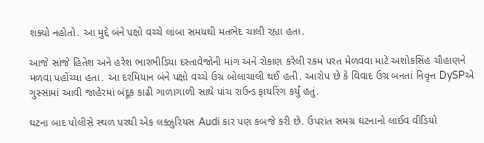શક્યો નહોતો. આ મુદ્દે બંને પક્ષો વચ્ચે લાંબા સમયથી મતભેદ ચાલી રહ્યા હતા.

આજે સાંજે હિતેશ અને હરેશ ભારભીડિયા દસ્તાવેજોની માંગ અને રોકાણ કરેલી રકમ પરત મેળવવા માટે અશોકસિંહ ચૌહાણને મળવા પહોંચ્યા હતા. આ દરમિયાન બંને પક્ષો વચ્ચે ઉગ્ર બોલાચાલી થઈ હતી. આરોપ છે કે વિવાદ ઉગ્ર બનતાં નિવૃત્ત DySPએ ગુસ્સામાં આવી જાહેરમાં બંદૂક કાઢી ગાળાગાળી સાથે પાંચ રાઉન્ડ ફાયરિંગ કર્યું હતું.

ઘટના બાદ પોલીસે સ્થળ પરથી એક લક્ઝુરિયસ Audi કાર પણ કબજે કરી છે. ઉપરાંત સમગ્ર ઘટનાનો લાઈવ વીડિયો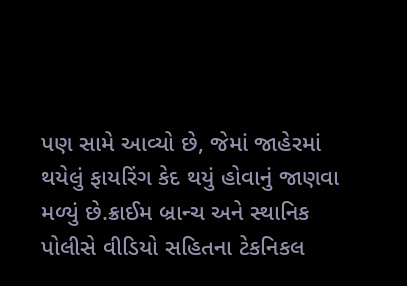પણ સામે આવ્યો છે, જેમાં જાહેરમાં થયેલું ફાયરિંગ કેદ થયું હોવાનું જાણવા મળ્યું છે.ક્રાઈમ બ્રાન્ચ અને સ્થાનિક પોલીસે વીડિયો સહિતના ટેકનિકલ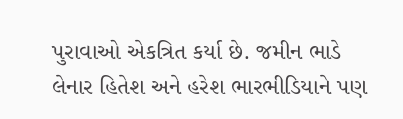પુરાવાઓ એકત્રિત કર્યા છે. જમીન ભાડે લેનાર હિતેશ અને હરેશ ભારભીડિયાને પણ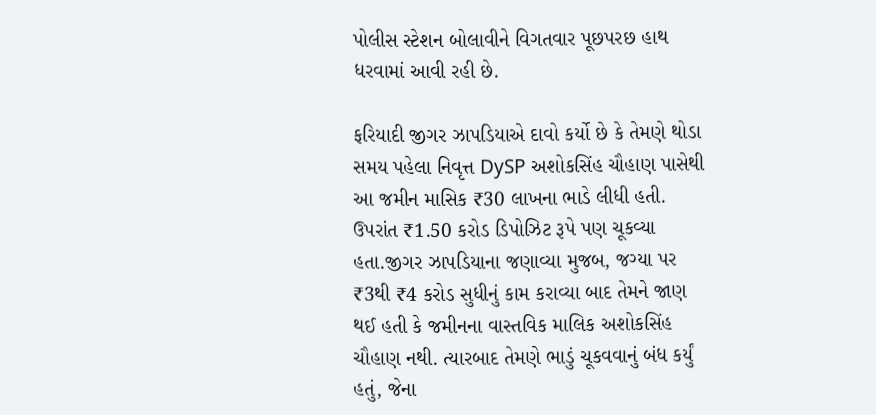પોલીસ સ્ટેશન બોલાવીને વિગતવાર પૂછપરછ હાથ ધરવામાં આવી રહી છે.

ફરિયાદી જીગર ઝાપડિયાએ દાવો કર્યો છે કે તેમણે થોડા સમય પહેલા નિવૃત્ત DySP અશોકસિંહ ચૌહાણ પાસેથી આ જમીન માસિક ₹30 લાખના ભાડે લીધી હતી. ઉપરાંત ₹1.50 કરોડ ડિપોઝિટ રૂપે પણ ચૂકવ્યા હતા.જીગર ઝાપડિયાના જણાવ્યા મુજબ, જગ્યા પર ₹3થી ₹4 કરોડ સુધીનું કામ કરાવ્યા બાદ તેમને જાણ થઈ હતી કે જમીનના વાસ્તવિક માલિક અશોકસિંહ ચૌહાણ નથી. ત્યારબાદ તેમણે ભાડું ચૂકવવાનું બંધ કર્યું હતું, જેના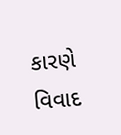કારણે વિવાદ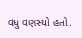વધુ વણસ્યો હતો.